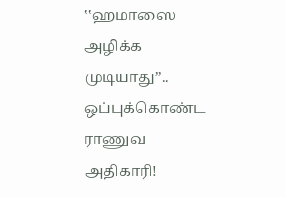‛‛ஹமாஸை அழிக்க முடியாது’’.. ஒப்புக்கொண்ட ராணுவ அதிகாரி!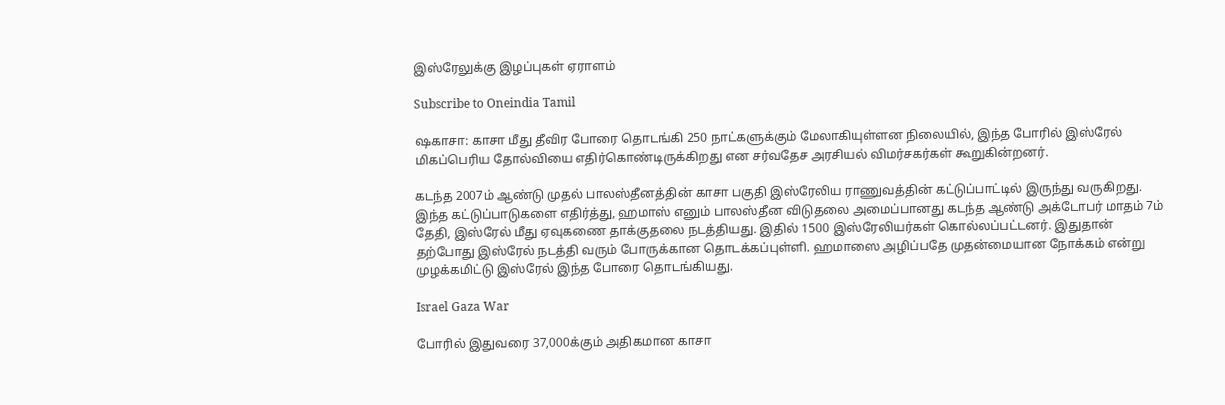இஸ்ரேலுக்கு இழப்புகள் ஏராளம்

Subscribe to Oneindia Tamil

ஷகாசா: காசா மீது தீவிர போரை தொடங்கி 250 நாட்களுக்கும் மேலாகியுள்ளன நிலையில், இந்த போரில் இஸ்ரேல் மிகப்பெரிய தோல்வியை எதிர்கொண்டிருக்கிறது என சர்வதேச அரசியல் விமர்சகர்கள் கூறுகின்றனர்.

கடந்த 2007ம் ஆண்டு முதல் பாலஸ்தீனத்தின் காசா பகுதி இஸ்ரேலிய ராணுவத்தின் கட்டுப்பாட்டில் இருந்து வருகிறது. இந்த கட்டுப்பாடுகளை எதிர்த்து, ஹமாஸ் எனும் பாலஸ்தீன விடுதலை அமைப்பானது கடந்த ஆண்டு அக்டோபர் மாதம் 7ம் தேதி, இஸ்ரேல் மீது ஏவுகணை தாக்குதலை நடத்தியது. இதில் 1500 இஸ்ரேலியர்கள் கொல்லப்பட்டனர். இதுதான் தற்போது இஸ்ரேல் நடத்தி வரும் போருக்கான தொடக்கப்புள்ளி. ஹமாஸை அழிப்பதே முதன்மையான நோக்கம் என்று முழக்கமிட்டு இஸ்ரேல் இந்த போரை தொடங்கியது.

Israel Gaza War

போரில் இதுவரை 37,000க்கும் அதிகமான காசா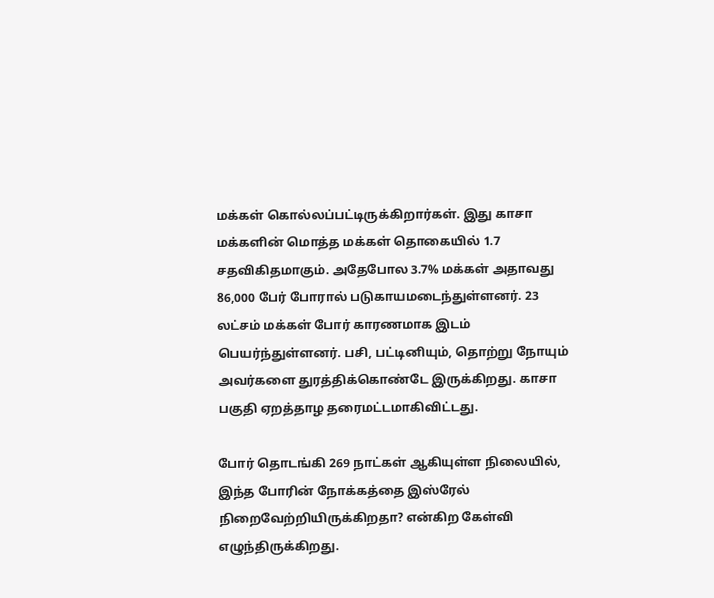மக்கள் கொல்லப்பட்டிருக்கிறார்கள். இது காசா மக்களின் மொத்த மக்கள் தொகையில் 1.7 சதவிகிதமாகும். அதேபோல 3.7% மக்கள் அதாவது 86,000 பேர் போரால் படுகாயமடைந்துள்ளனர். 23 லட்சம் மக்கள் போர் காரணமாக இடம் பெயர்ந்துள்ளனர். பசி, பட்டினியும், தொற்று நோயும் அவர்களை துரத்திக்கொண்டே இருக்கிறது. காசா பகுதி ஏறத்தாழ தரைமட்டமாகிவிட்டது.

போர் தொடங்கி 269 நாட்கள் ஆகியுள்ள நிலையில், இந்த போரின் நோக்கத்தை இஸ்ரேல் நிறைவேற்றியிருக்கிறதா? என்கிற கேள்வி எழுந்திருக்கிறது.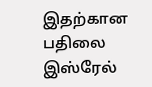இதற்கான பதிலை இஸ்ரேல்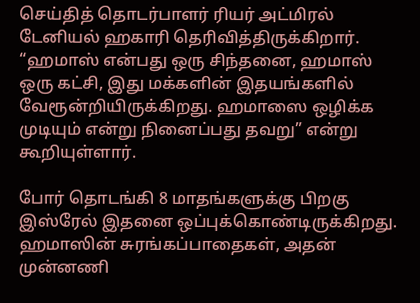செய்தித் தொடர்பாளர் ரியர் அட்மிரல் டேனியல் ஹகாரி தெரிவித்திருக்கிறார். “ஹமாஸ் என்பது ஒரு சிந்தனை, ஹமாஸ் ஒரு கட்சி, இது மக்களின் இதயங்களில் வேரூன்றியிருக்கிறது. ஹமாஸை ஒழிக்க முடியும் என்று நினைப்பது தவறு” என்று கூறியுள்ளார்.

போர் தொடங்கி 8 மாதங்களுக்கு பிறகு இஸ்ரேல் இதனை ஒப்புக்கொண்டிருக்கிறது. ஹமாஸின் சுரங்கப்பாதைகள், அதன் முன்னணி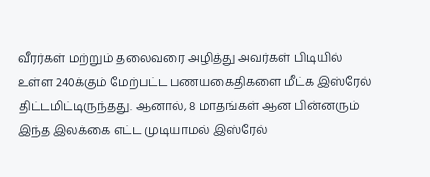வீரர்கள் மற்றும் தலைவரை அழித்து அவர்கள் பிடியில் உள்ள 240க்கும் மேற்பட்ட பணயகைதிகளை மீட்க இஸ்ரேல் திட்டமிட்டிருந்தது. ஆனால், 8 மாதங்கள் ஆன பின்னரும் இந்த இலக்கை எட்ட முடியாமல் இஸ்ரேல்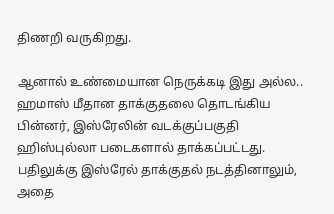திணறி வருகிறது.

ஆனால் உண்மையான நெருக்கடி இது அல்ல.. ஹமாஸ் மீதான தாக்குதலை தொடங்கிய பின்னர், இஸ்ரேலின் வடக்குப்பகுதி ஹிஸ்புல்லா படைகளால் தாக்கப்பட்டது. பதிலுக்கு இஸ்ரேல் தாக்குதல் நடத்தினாலும், அதை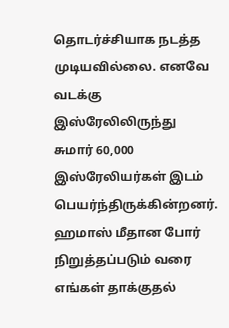தொடர்ச்சியாக நடத்த முடியவில்லை. எனவே வடக்கு இஸ்ரேலிலிருந்து சுமார் 60,000 இஸ்ரேலியர்கள் இடம் பெயர்ந்திருக்கின்றனர். ஹமாஸ் மீதான போர் நிறுத்தப்படும் வரை எங்கள் தாக்குதல்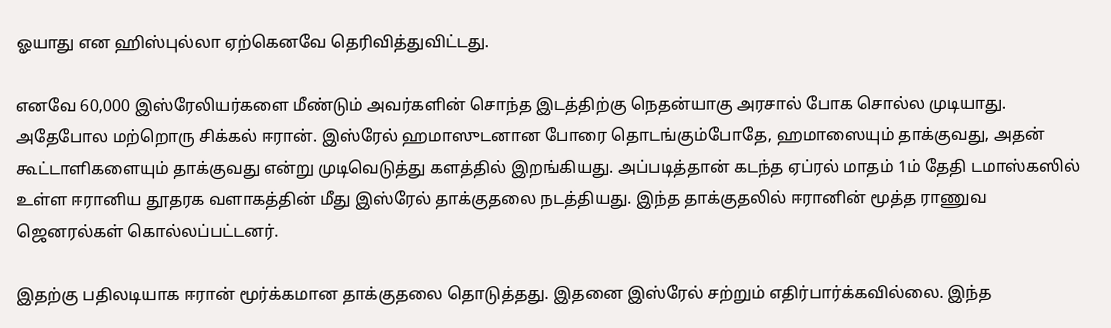ஓயாது என ஹிஸ்புல்லா ஏற்கெனவே தெரிவித்துவிட்டது.

எனவே 60,000 இஸ்ரேலியர்களை மீண்டும் அவர்களின் சொந்த இடத்திற்கு நெதன்யாகு அரசால் போக சொல்ல முடியாது. அதேபோல மற்றொரு சிக்கல் ஈரான். இஸ்ரேல் ஹமாஸுடனான போரை தொடங்கும்போதே, ஹமாஸையும் தாக்குவது, அதன் கூட்டாளிகளையும் தாக்குவது என்று முடிவெடுத்து களத்தில் இறங்கியது. அப்படித்தான் கடந்த ஏப்ரல் மாதம் 1ம் தேதி டமாஸ்கஸில் உள்ள ஈரானிய தூதரக வளாகத்தின் மீது இஸ்ரேல் தாக்குதலை நடத்தியது. இந்த தாக்குதலில் ஈரானின் மூத்த ராணுவ ஜெனரல்கள் கொல்லப்பட்டனர்.

இதற்கு பதிலடியாக ஈரான் மூர்க்கமான தாக்குதலை தொடுத்தது. இதனை இஸ்ரேல் சற்றும் எதிர்பார்க்கவில்லை. இந்த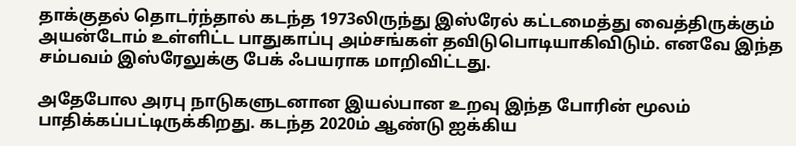தாக்குதல் தொடர்ந்தால் கடந்த 1973லிருந்து இஸ்ரேல் கட்டமைத்து வைத்திருக்கும் அயன்டோம் உள்ளிட்ட பாதுகாப்பு அம்சங்கள் தவிடுபொடியாகிவிடும். எனவே இந்த சம்பவம் இஸ்ரேலுக்கு பேக் ஃபயராக மாறிவிட்டது.

அதேபோல அரபு நாடுகளுடனான இயல்பான உறவு இந்த போரின் மூலம் பாதிக்கப்பட்டிருக்கிறது. கடந்த 2020ம் ஆண்டு ஐக்கிய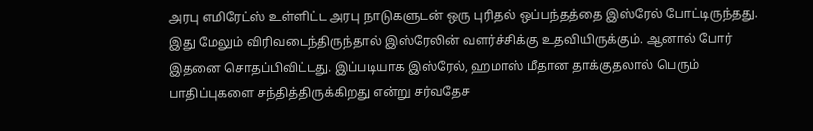அரபு எமிரேட்ஸ் உள்ளிட்ட அரபு நாடுகளுடன் ஒரு புரிதல் ஒப்பந்தத்தை இஸ்ரேல் போட்டிருந்தது. இது மேலும் விரிவடைந்திருந்தால் இஸ்ரேலின் வளர்ச்சிக்கு உதவியிருக்கும். ஆனால் போர் இதனை சொதப்பிவிட்டது. இப்படியாக இஸ்ரேல், ஹமாஸ் மீதான தாக்குதலால் பெரும் பாதிப்புகளை சந்தித்திருக்கிறது என்று சர்வதேச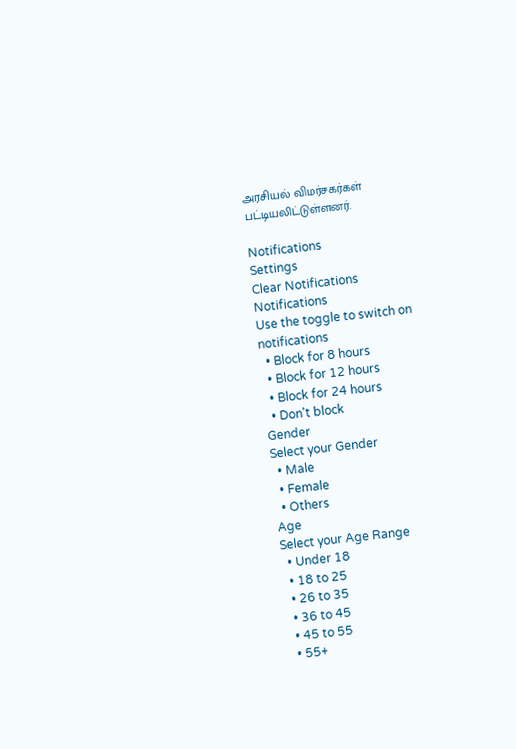அரசியல் விமர்சகர்கள் பட்டியலிட்டுள்ளனர்.

Notifications
Settings
Clear Notifications
Notifications
Use the toggle to switch on notifications
  • Block for 8 hours
  • Block for 12 hours
  • Block for 24 hours
  • Don't block
Gender
Select your Gender
  • Male
  • Female
  • Others
Age
Select your Age Range
  • Under 18
  • 18 to 25
  • 26 to 35
  • 36 to 45
  • 45 to 55
  • 55+